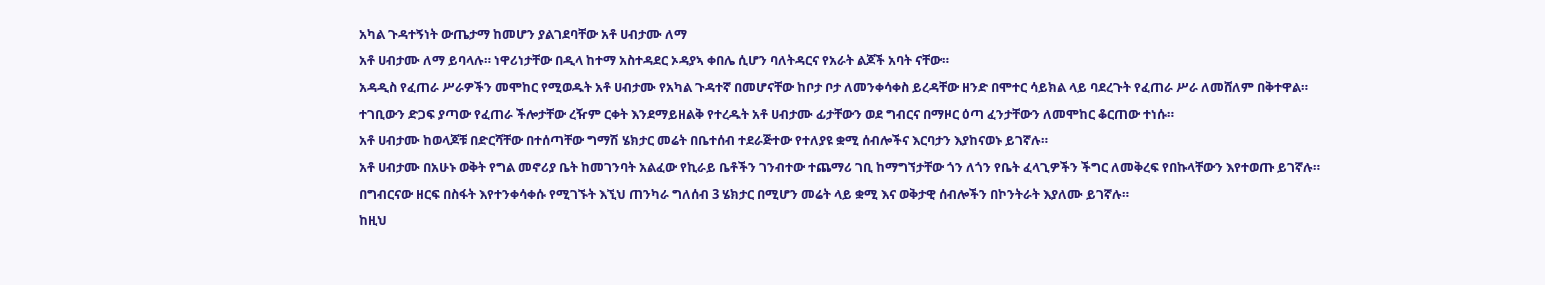አካል ጉዳተኝነት ውጤታማ ከመሆን ያልገደባቸው አቶ ሀብታሙ ለማ
አቶ ሀብታሙ ለማ ይባላሉ። ነዋሪነታቸው በዲላ ከተማ አስተዳደር ኦዳያኣ ቀበሌ ሲሆን ባለትዳርና የአራት ልጆች አባት ናቸው።
አዳዲስ የፈጠራ ሥራዎችን መሞከር የሚወዱት አቶ ሀብታሙ የአካል ጉዳተኛ በመሆናቸው ከቦታ ቦታ ለመንቀሳቀስ ይረዳቸው ዘንድ በሞተር ሳይክል ላይ ባደረጉት የፈጠራ ሥራ ለመሸለም በቅተዋል።
ተገቢውን ድጋፍ ያጣው የፈጠራ ችሎታቸው ረዥም ርቀት እንደማይዘልቅ የተረዱት አቶ ሀብታሙ ፊታቸውን ወደ ግብርና በማዞር ዕጣ ፈንታቸውን ለመሞከር ቆርጠው ተነሱ።
አቶ ሀብታሙ ከወላጆቹ በድርሻቸው በተሰጣቸው ግማሽ ሄክታር መሬት በቤተሰብ ተደራጅተው የተለያዩ ቋሚ ሰብሎችና እርባታን እያከናወኑ ይገኛሉ።
አቶ ሀብታሙ በአሁኑ ወቅት የግል መኖሪያ ቤት ከመገንባት አልፈው የኪራይ ቤቶችን ገንብተው ተጨማሪ ገቢ ከማግኘታቸው ጎን ለጎን የቤት ፈላጊዎችን ችግር ለመቅረፍ የበኩላቸውን እየተወጡ ይገኛሉ።
በግብርናው ዘርፍ በስፋት እየተንቀሳቀሱ የሚገኙት እኚህ ጠንካራ ግለሰብ 3 ሄክታር በሚሆን መሬት ላይ ቋሚ እና ወቅታዊ ሰብሎችን በኮንትራት እያለሙ ይገኛሉ።
ከዚህ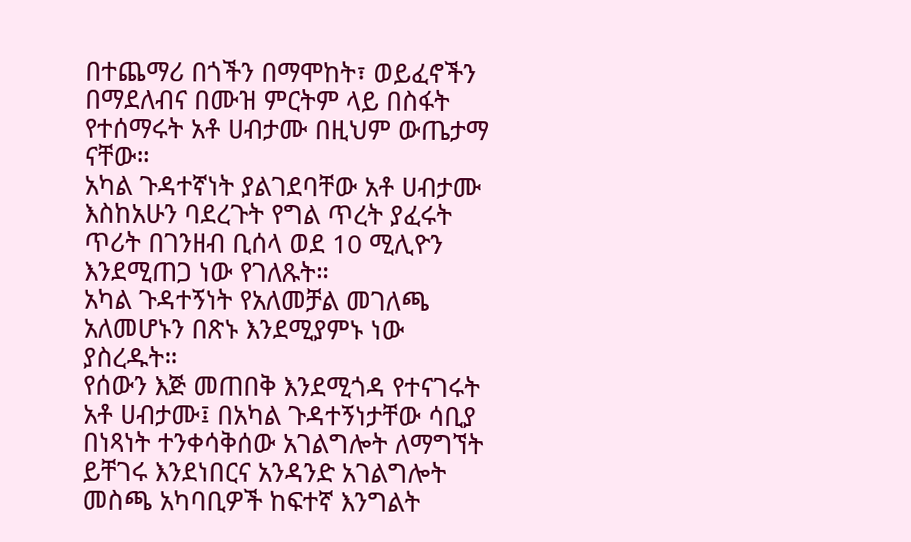በተጨማሪ በጎችን በማሞከት፣ ወይፈኖችን በማደለብና በሙዝ ምርትም ላይ በስፋት የተሰማሩት አቶ ሀብታሙ በዚህም ውጤታማ ናቸው።
አካል ጉዳተኛነት ያልገደባቸው አቶ ሀብታሙ እስከአሁን ባደረጉት የግል ጥረት ያፈሩት ጥሪት በገንዘብ ቢሰላ ወደ 10 ሚሊዮን እንደሚጠጋ ነው የገለጹት።
አካል ጉዳተኝነት የአለመቻል መገለጫ አለመሆኑን በጽኑ እንደሚያምኑ ነው ያስረዱት።
የሰውን እጅ መጠበቅ እንደሚጎዳ የተናገሩት አቶ ሀብታሙ፤ በአካል ጉዳተኝነታቸው ሳቢያ በነጻነት ተንቀሳቅሰው አገልግሎት ለማግኘት ይቸገሩ እንደነበርና አንዳንድ አገልግሎት መስጫ አካባቢዎች ከፍተኛ እንግልት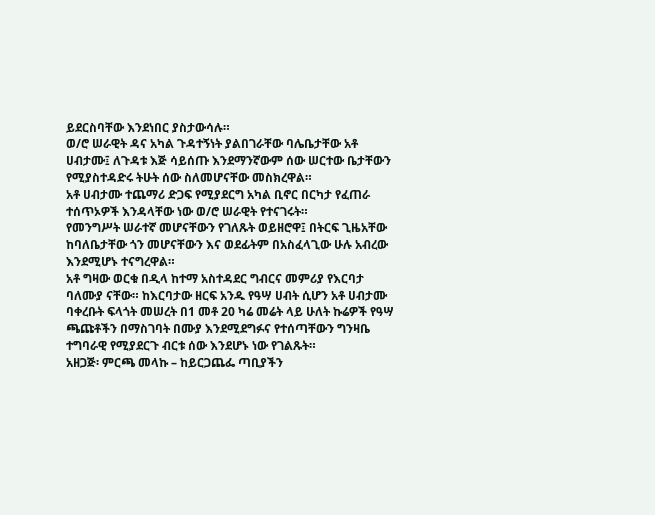ይደርስባቸው እንደነበር ያስታውሳሉ።
ወ/ሮ ሠራዊት ዳና አካል ጉዳተኝነት ያልበገራቸው ባሌቤታቸው አቶ ሀብታሙ፤ ለጉዳቱ እጅ ሳይሰጡ እንደማንኛውም ሰው ሠርተው ቤታቸውን የሚያስተዳድሩ ትሁት ሰው ስለመሆናቸው መስክረዋል።
አቶ ሀብታሙ ተጨማሪ ድጋፍ የሚያደርግ አካል ቢኖር በርካታ የፈጠራ ተሰጥኦዎች እንዳላቸው ነው ወ/ሮ ሠራዊት የተናገሩት።
የመንግሥት ሠራተኛ መሆናቸውን የገለጹት ወይዘሮዋ፤ በትርፍ ጊዜአቸው ከባለቤታቸው ጎን መሆናቸውን እና ወደፊትም በአስፈላጊው ሁሉ አብረው እንደሚሆኑ ተናግረዋል።
አቶ ግዛው ወርቁ በዲላ ከተማ አስተዳደር ግብርና መምሪያ የእርባታ ባለሙያ ናቸው። ከእርባታው ዘርፍ አንዱ የዓሣ ሀብት ሲሆን አቶ ሀብታሙ ባቀረቡት ፍላጎት መሠረት በ1 መቶ 20 ካሬ መሬት ላይ ሁለት ኩሬዎች የዓሣ ጫጩቶችን በማስገባት በሙያ እንደሚደግፉና የተሰጣቸውን ግንዛቤ ተግባራዊ የሚያደርጉ ብርቱ ሰው እንደሆኑ ነው የገልጹት።
አዘጋጅ፡ ምርጫ መላኩ – ከይርጋጨፌ ጣቢያችን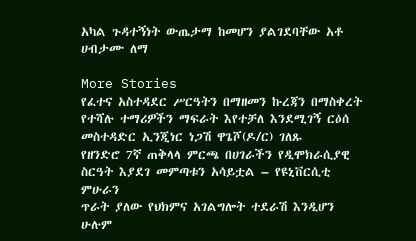አካል ጉዳተኝነት ውጤታማ ከመሆን ያልገደባቸው አቶ ሀብታሙ ለማ

More Stories
የፈተና አስተዳደር ሥርዓትን በማዘመን ኩረጃን በማስቀረት የተሻሉ ተማሪዎችን ማፍራት እየተቻለ እንደሚገኝ ርዕሰ መስተዳድር ኢንጂነር ነጋሽ ዋጌሾ(ዶ/ር) ገለጹ
የዘንድሮ 7ኛ ጠቅላላ ምርጫ በሀገራችን የዲሞክራሲያዊ ስርዓት እያደገ መምጣቱን አሳይቷል – የዩኒቨርሲቲ ምሁራን
ጥራት ያለው የህክምና አገልግሎት ተደራሽ እንዲሆን ሁሉም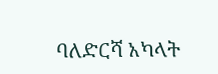ባለድርሻ አካላት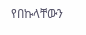የበኩላቸውን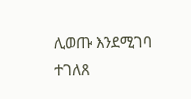ሊወጡ እንደሚገባ ተገለጸ